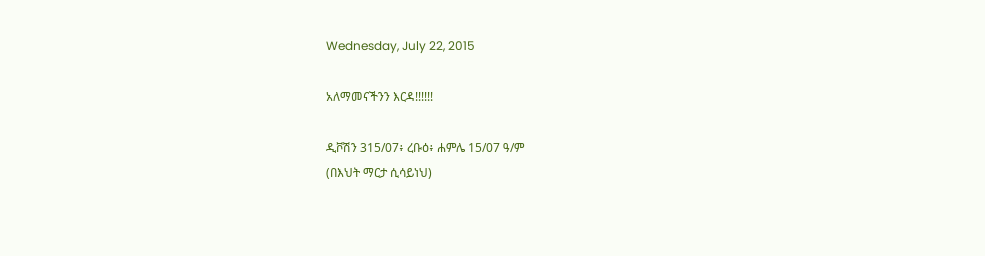Wednesday, July 22, 2015

አለማመናችንን እርዳ!!!!!!

ዲቮሽን 315/07፥ ረቡዕ፥ ሐምሌ 15/07 ዓ/ም
(በእህት ማርታ ሲሳይነህ)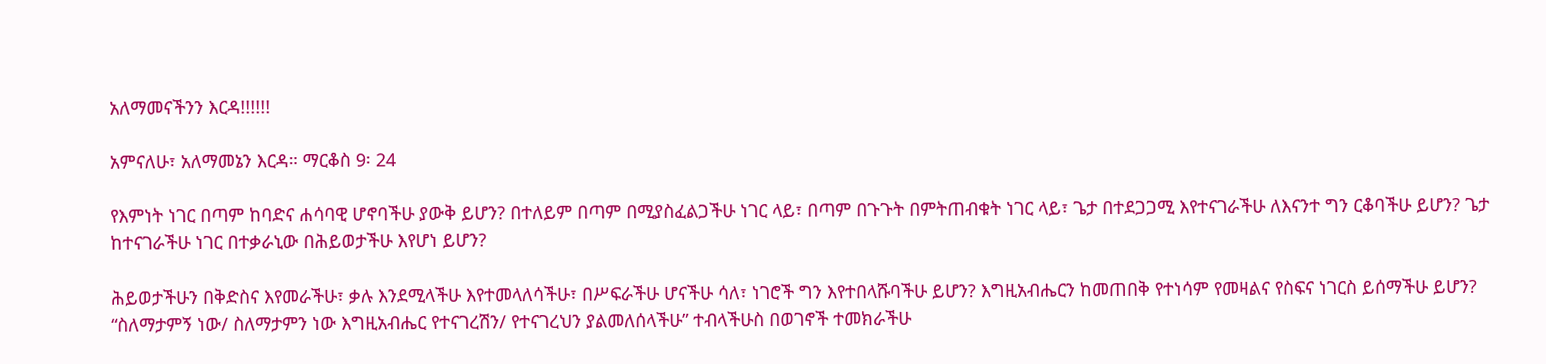አለማመናችንን እርዳ!!!!!!

አምናለሁ፣ አለማመኔን እርዳ። ማርቆስ 9፡ 24

የእምነት ነገር በጣም ከባድና ሐሳባዊ ሆኖባችሁ ያውቅ ይሆን? በተለይም በጣም በሚያስፈልጋችሁ ነገር ላይ፣ በጣም በጉጉት በምትጠብቁት ነገር ላይ፣ ጌታ በተደጋጋሚ እየተናገራችሁ ለእናንተ ግን ርቆባችሁ ይሆን? ጌታ ከተናገራችሁ ነገር በተቃራኒው በሕይወታችሁ እየሆነ ይሆን?

ሕይወታችሁን በቅድስና እየመራችሁ፣ ቃሉ እንደሚላችሁ እየተመላለሳችሁ፣ በሥፍራችሁ ሆናችሁ ሳለ፣ ነገሮች ግን እየተበላሹባችሁ ይሆን? እግዚአብሔርን ከመጠበቅ የተነሳም የመዛልና የስፍና ነገርስ ይሰማችሁ ይሆን? “ስለማታምኝ ነው/ ስለማታምን ነው እግዚአብሔር የተናገረሽን/ የተናገረህን ያልመለሰላችሁ” ተብላችሁስ በወገኖች ተመክራችሁ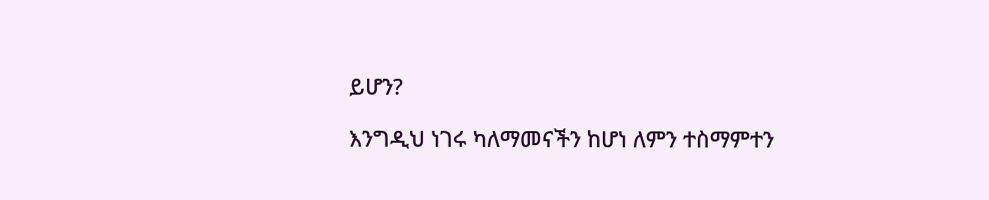ይሆን?

እንግዲህ ነገሩ ካለማመናችን ከሆነ ለምን ተስማምተን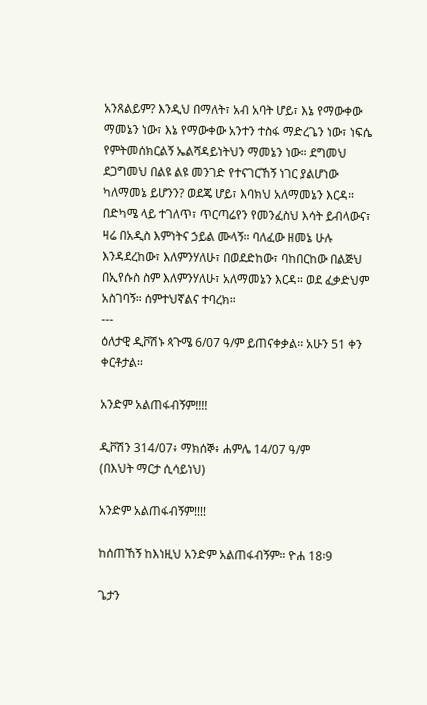አንጸልይም? እንዲህ በማለት፣ አብ አባት ሆይ፣ እኔ የማውቀው ማመኔን ነው፣ እኔ የማውቀው አንተን ተስፋ ማድረጌን ነው፣ ነፍሴ የምትመሰክርልኝ ኤልሻዳይነትህን ማመኔን ነው። ደግመህ ደጋግመህ በልዩ ልዩ መንገድ የተናገርኸኝ ነገር ያልሆነው ካለማመኔ ይሆንን? ወደጄ ሆይ፣ እባክህ አለማመኔን እርዳ። በድካሜ ላይ ተገለጥ፣ ጥርጣሬየን የመንፈስህ እሳት ይብላውና፣ ዛሬ በአዲስ እምነትና ኃይል ሙላኝ። ባለፈው ዘመኔ ሁሉ እንዳደረከው፣ እለምንሃለሁ፣ በወደድከው፣ ባከበርከው በልጅህ በኢየሱስ ስም እለምንሃለሁ፣ አለማመኔን እርዳ። ወደ ፈቃድህም አስገባኝ። ሰምተህኛልና ተባረክ።
---
ዕለታዊ ዲቮሽኑ ጳጉሜ 6/07 ዓ/ም ይጠናቀቃል፡፡ አሁን 51 ቀን ቀርቶታል፡፡

አንድም አልጠፋብኝም!!!!

ዲቮሽን 314/07፥ ማክሰኞ፥ ሐምሌ 14/07 ዓ/ም
(በእህት ማርታ ሲሳይነህ)

አንድም አልጠፋብኝም!!!!

ከሰጠኸኝ ከእነዚህ አንድም አልጠፋብኝም። ዮሐ 18፡9

ጌታን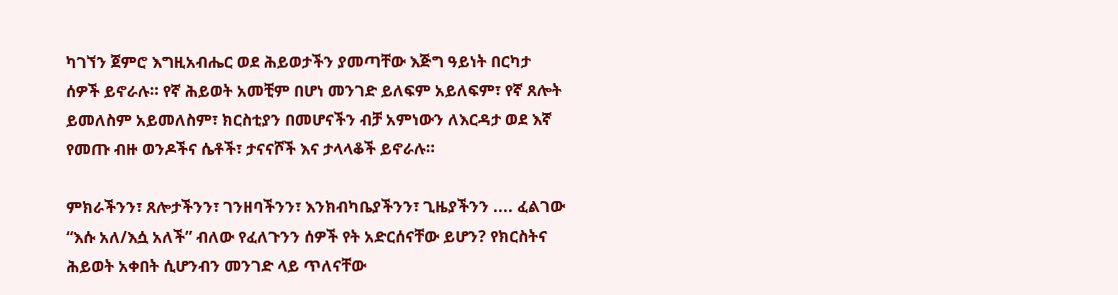ካገኘን ጀምሮ እግዚአብሔር ወደ ሕይወታችን ያመጣቸው እጅግ ዓይነት በርካታ ሰዎች ይኖራሉ። የኛ ሕይወት አመቺም በሆነ መንገድ ይለፍም አይለፍም፣ የኛ ጸሎት ይመለስም አይመለስም፣ ክርስቲያን በመሆናችን ብቻ አምነውን ለእርዳታ ወደ እኛ የመጡ ብዙ ወንዶችና ሴቶች፣ ታናናሾች እና ታላላቆች ይኖራሉ።

ምክራችንን፣ ጸሎታችንን፣ ገንዘባችንን፣ እንክብካቤያችንን፣ ጊዜያችንን .... ፈልገው “እሱ አለ/እሷ አለች” ብለው የፈለጉንን ሰዎች የት አድርሰናቸው ይሆን? የክርስትና ሕይወት አቀበት ሲሆንብን መንገድ ላይ ጥለናቸው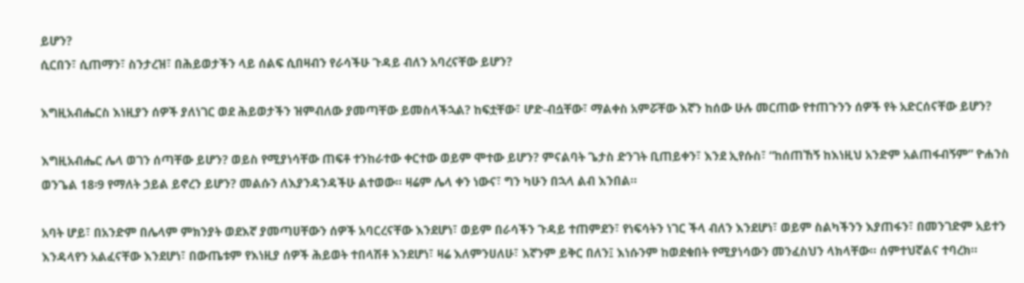ይሆን?
ሲርበን፣ ሲጠማን፣ ስንታረዝ፣ በሕይወታችን ላይ ሰልፍ ሲበዛብን የራሳችሁ ጉዳይ ብለን አባረናቸው ይሆን?

እግዚአብሔርስ እነዚያን ሰዎች ያለነገር ወደ ሕይወታችን ዝምብለው ያመጣቸው ይመስላችኋል? ከፍቷቸው፣ ሆድ-ብሷቸው፣ ማልቀስ አምሯቸው እኛን ከሰው ሁሉ መርጠው የተጠጉንን ሰዎች የት አድርሰናቸው ይሆን?

እግዚአብሔር ሌላ ወገን ሰጣቸው ይሆን? ወይስ የሚያነሳቸው ጠፍቶ ተንከራተው ቀርተው ወይም ሞተው ይሆን? ምናልባት ጌታስ ድንገት ቢጠይቀን፣ እንደ ኢየሱስ፣ “ከሰጠኸኝ ከእነዚህ አንድም አልጠፋብኝም” ዮሐንስ ወንጌል 18፡9 የማለት ኃይል ይኖረን ይሆን? መልሱን ለእያንዳንዳችሁ ልተወው። ዛሬም ሌላ ቀን ነውና፣ ግን ካሁን በኋላ ልብ እንበል።

አባት ሆይ፣ በአንድም በሌላም ምክንያት ወደእኛ ያመጣሀቸውን ሰዎች አባርረናቸው እንደሆነ፣ ወይም በራሳችን ጉዳይ ተጠምደን፣ የነፍሳትን ነገር ችላ ብለን እንደሆነ፣ ወይም ስልካችንን እያጠፋን፣ በመንገድም አይተን እንዳላየን አልፈናቸው እንደሆነ፣ በውጤቱም የእነዚያ ሰዎች ሕይወት ተበላሽቶ እንደሆነ፣ ዛሬ እለምንሀለሁ፣ እኛንም ይቅር በለን፤ እነሱንም ከወደቁበት የሚያነሳውን መንፈስህን ላክላቸው። ሰምተህኛልና ተባረክ።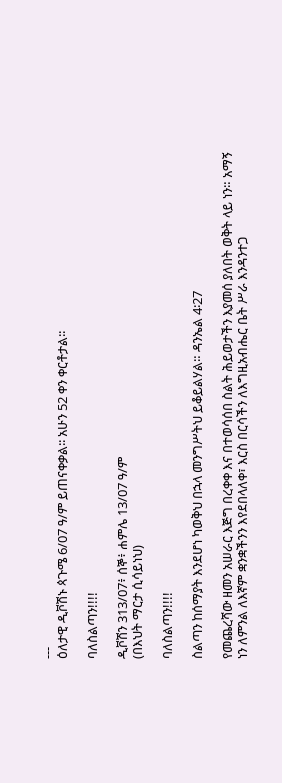---
ዕለታዊ ዲቮሽኑ ጳጉሜ 6/07 ዓ/ም ይጠናቀቃል፡፡ አሁን 52 ቀን ቀርቶታል፡፡

ባለስልጣን!!!!

ዲቮሽን 313/07፥ ሰኞ፥ ሐምሌ 13/07 ዓ/ም
(በእህት ማርታ ሲሳይነህ)

ባለስልጣን!!!!

ስልጣን ከሰማያት እንደሆነ ካወቅህ በኋላ መንግሥትህ ይቆይልሃል። ዳንኤል 4፡27

የመጨረሻው ዘመን አሠራር እጅግ በረቀቀ እና በተወሳሰበ ስልት ሕይወታችን እያመሰ ያለበት ወቅት ላይ ነን። አማኝ ነን ለምንል ለእኛም ቋንቋችንን እየደበላለቀ፣ እርስ በርሳችን ለእግዚአብሔር ቤት ሥራ እንዳንተጋ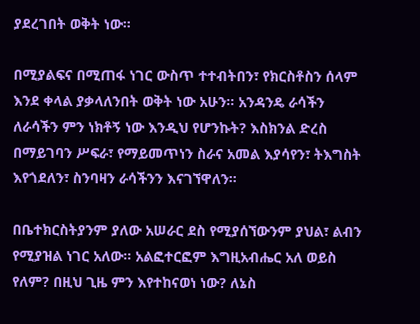ያደረገበት ወቅት ነው።

በሚያልፍና በሚጠፋ ነገር ውስጥ ተተብትበን፣ የክርስቶስን ሰላም እንደ ቀላል ያቃላለንበት ወቅት ነው አሁን። አንዳንዴ ራሳችን ለራሳችን ምን ነክቶኝ ነው እንዲህ የሆንኩት? እስክንል ድረስ በማይገባን ሥፍራ፣ የማይመጥነን ስራና አመል እያሳየን፣ ትእግስት እየጎደለን፣ ስንባዛን ራሳችንን እናገኘዋለን።

በቤተክርስትያንም ያለው አሠራር ደስ የሚያሰኘውንም ያህል፣ ልብን የሚያዝል ነገር አለው። አልፎተርፎም እግዚአብሔር አለ ወይስ የለም? በዚህ ጊዜ ምን እየተከናወነ ነው? ለኔስ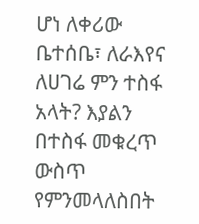ሆነ ለቀሪው ቤተሰቤ፣ ለራእየና ለሀገሬ ምን ተስፋ አላት? እያልን በተስፋ መቁረጥ ውስጥ የምንመላለስበት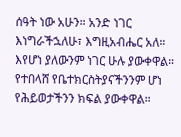ሰዓት ነው አሁን። አንድ ነገር እነግራችኋለሁ፣ እግዚአብሔር አለ። እየሆነ ያለውንም ነገር ሁሉ ያውቀዋል። የተበላሸ የቤተክርስትያናችንንም ሆነ የሕይወታችንን ክፍል ያውቀዋል።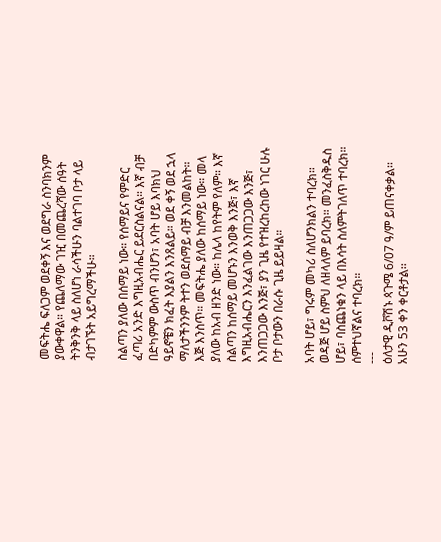መፍትሔ ፍለጋም ወደቀኝ እና ወደግራ ስንባክንም ያውቀዋል። የጨለማው ገዢ በመጨረሻው ሰዓት ትንቅንቅ ላይ ስለሆነ ራሳችሁን ባልተገባ ቦታ ላይ ብታገኙት አይግረማችሁ።

ስልጣን ያለው በሰማይ ነው። የሰማይና የምድር ፈጣሪ አንድ እግዚአብሔር ይደርስልናል። እኛ ብቻ በድካምም ውስጥ ብንሆን፣ አባት ሆይ እባክህ ዓይኖቼን ክፈት እያልን እንጸልይ። ወደ ቀኝ ወደ ኋላ ማለታችንንም ትተን ወደሰማይ ብቻ እንመልከት። እጅ እንስጥ። መፍትሔ ያለው ከሰማይ ነው። መላ ያለው ከአብ ዘንድ ነው። ከሌላ ከየትም የለም። እኛ ስልጣን ከሰማይ መሆኑን እንወቅ እንጅ፣ እኛ እግዚአብሔርን እንፈልገው እንጠጋጋው እንጅ፣ እንጠጋጋው እንጅ፣ ያን ጊዜ የተዝረከረከው ነገር ሁሉ ቦታ ቦታውን በራሱ ጊዜ ይይዛል።

አባት ሆይ፣ ግሩም መካሪ ስለሆንክልን ተባረክ። ወዳጅ ሆይ ስምህ ለዘላለም ይባረክ። መንፈስቅዱስ ሆይ፣ ባስጨነቁን ላይ በእሳት ስለምትገለጥ ተባረክ። ሰምተህኛልና ተባረክ።
---
ዕለታዊ ዲቮሽኑ ጳጉሜ 6/07 ዓ/ም ይጠናቀቃል፡፡ አሁን 53 ቀን ቀርቶታል፡፡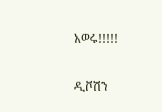አወሩ!!!!!

ዲቮሽን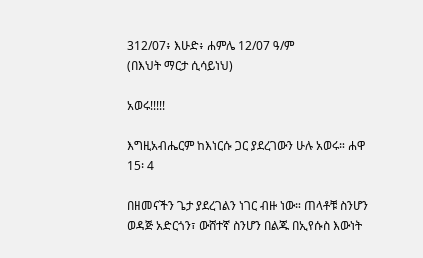312/07፥ እሁድ፥ ሐምሌ 12/07 ዓ/ም
(በእህት ማርታ ሲሳይነህ)

አወሩ!!!!!

እግዚአብሔርም ከእነርሱ ጋር ያደረገውን ሁሉ አወሩ። ሐዋ 15፡ 4

በዘመናችን ጌታ ያደረገልን ነገር ብዙ ነው። ጠላቶቹ ስንሆን ወዳጅ አድርጎን፣ ውሸተኛ ስንሆን በልጁ በኢየሱስ እውነት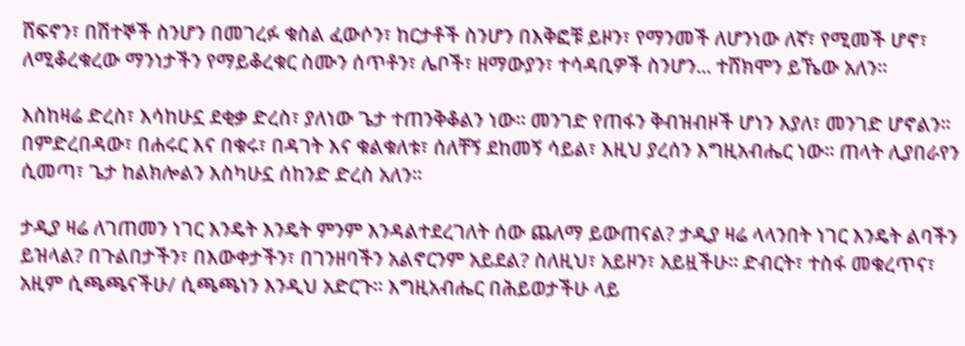ሸፍኖን፣ በሽተኞች ስንሆን በመገረፉ ቁስል ፈውሶን፣ ከርታቶች ስንሆን በእቅፎቹ ይዞን፣ የማንመች ለሆንነው ለኛ፣ የሚመች ሆኖ፣ ለሚቆረቁረው ማንነታችን የማይቆረቁር ስሙን ሰጥቶን፣ ሌቦች፣ ዘማውያን፣ ተሳዳቢዎች ስንሆን... ተሸክሞን ይኼው አለን።

እስከዛሬ ድረስ፣ እሳከሁኗ ደቂቃ ድረስ፣ ያለነው ጌታ ተጠንቅቆልን ነው። መንገድ የጠፋን ቅብዝብዞች ሆነን እያለ፣ መንገድ ሆኖልን። በምድረበዳው፣ በሐሩር እና በቁሩ፣ በዳገት እና ቁልቁለቱ፣ ሰለቸኝ ደከመኝ ሳይል፣ እዚህ ያረሰን እግዚአብሔር ነው። ጠላት ሊያበራየን ሲመጣ፣ ጌታ ከልክሎልን እስካሁኗ ሰከንድ ድረስ አለን።

ታዲያ ዛሬ ለገጠመን ነገር እንዴት እንዴት ምንም እንዳልተደረገለት ሰው ጨለማ ይውጠናል? ታዲያ ዛሬ ላላንበት ነገር እንዴት ልባችን ይዝላል? በጉልበታችን፣ በእውቀታችን፣ በገንዘባችን አልኖርንም አይደል? ስለዚህ፣ አይዞን፣ አይዟችሁ። ድብርት፣ ተስፋ መቁረጥና፣ አዚም ሲጫጫናችሁ/ ሲጫጫነን እንዲህ አድርጉ። እግዚአብሔር በሕይወታችሁ ላይ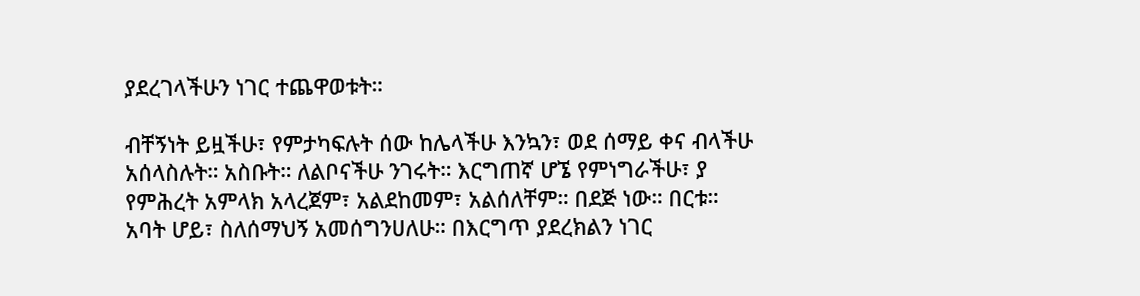ያደረገላችሁን ነገር ተጨዋወቱት።

ብቸኝነት ይዟችሁ፣ የምታካፍሉት ሰው ከሌላችሁ እንኳን፣ ወደ ሰማይ ቀና ብላችሁ አሰላስሉት። አስቡት። ለልቦናችሁ ንገሩት። እርግጠኛ ሆኜ የምነግራችሁ፣ ያ የምሕረት አምላክ አላረጀም፣ አልደከመም፣ አልሰለቸም። በደጅ ነው። በርቱ።
አባት ሆይ፣ ስለሰማህኝ አመሰግንሀለሁ። በእርግጥ ያደረክልን ነገር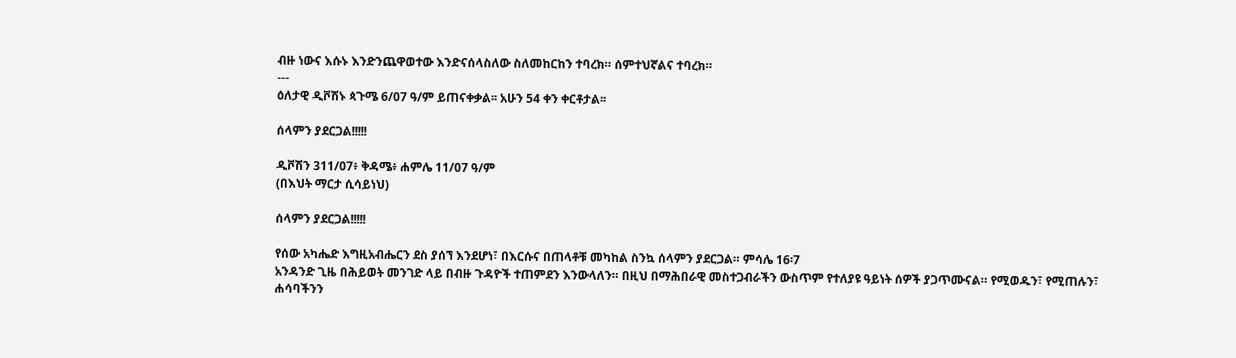ብዙ ነውና እሱኑ እንድንጨዋወተው እንድናሰላስለው ስለመከርከን ተባረክ። ሰምተህኛልና ተባረክ።
---
ዕለታዊ ዲቮሽኑ ጳጉሜ 6/07 ዓ/ም ይጠናቀቃል፡፡ አሁን 54 ቀን ቀርቶታል፡፡

ሰላምን ያደርጋል!!!!!

ዲቮሽን 311/07፥ ቅዳሜ፥ ሐምሌ 11/07 ዓ/ም
(በእህት ማርታ ሲሳይነህ)

ሰላምን ያደርጋል!!!!!

የሰው አካሔድ እግዚአብሔርን ደስ ያሰኘ እንደሆነ፣ በእርሱና በጠላቶቹ መካከል ስንኳ ሰላምን ያደርጋል። ምሳሌ 16፡7
አንዳንድ ጊዜ በሕይወት መንገድ ላይ በብዙ ጉዳዮች ተጠምደን እንውላለን። በዚህ በማሕበራዊ መስተጋብራችን ውስጥም የተለያዩ ዓይነት ሰዎች ያጋጥሙናል። የሚወዱን፣ የሚጠሉን፣ ሐሳባችንን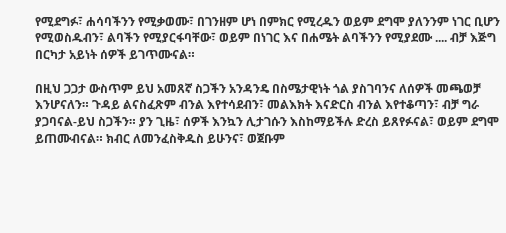የሚደግፉ፣ ሐሳባችንን የሚቃወሙ፣ በገንዘም ሆነ በምክር የሚረዱን ወይም ደግሞ ያለንንም ነገር ቢሆን የሚወስዱብን፣ ልባችን የሚያርፋባቸው፣ ወይም በነገር እና በሐሜት ልባችንን የሚያደሙ .... ብቻ እጅግ በርካታ አይነት ሰዎች ይገጥሙናል።

በዚህ ጋጋታ ውስጥም ይህ አመጸኛ ስጋችን አንዳንዴ በስሜታዊነት ጎል ያስገባንና ለሰዎች መጫወቻ እንሆናለን። ጉዳይ ልናስፈጽም ብንል እየተሳደብን፣ መልእክት እናድርስ ብንል እየተቆጣን፣ ብቻ ግራ ያጋባናል-ይህ ስጋችን። ያን ጊዜ፣ ሰዎች እንኳን ሊታገሱን እስከማይችሉ ድረስ ይጸየፉናል፣ ወይም ደግሞ ይጠሙብናል። ክብር ለመንፈስቅዱስ ይሁንና፣ ወጀቡም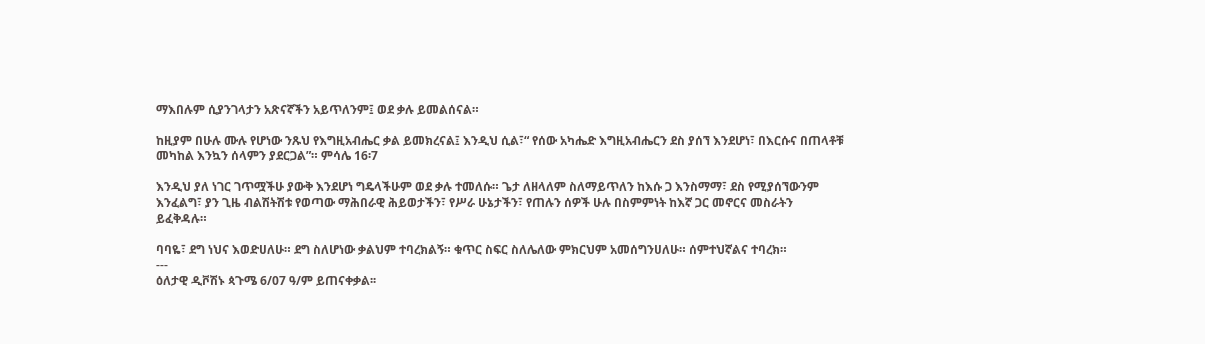ማእበሉም ሲያንገላታን አጽናኛችን አይጥለንም፤ ወደ ቃሉ ይመልሰናል።

ከዚያም በሁሉ ሙሉ የሆነው ንጹህ የእግዚአብሔር ቃል ይመክረናል፤ እንዲህ ሲል፣“ የሰው አካሔድ እግዚአብሔርን ደስ ያሰኘ እንደሆነ፣ በእርሱና በጠላቶቹ መካከል እንኳን ሰላምን ያደርጋል”። ምሳሌ 16፡7

እንዲህ ያለ ነገር ገጥሟችሁ ያውቅ እንደሆነ ግዴላችሁም ወደ ቃሉ ተመለሱ። ጌታ ለዘላለም ስለማይጥለን ከእሱ ጋ እንስማማ፣ ደስ የሚያሰኘውንም እንፈልግ፣ ያን ጊዜ ብልሽትሽቱ የወጣው ማሕበራዊ ሕይወታችን፣ የሥራ ሁኔታችን፣ የጠሉን ሰዎች ሁሉ በስምምነት ከእኛ ጋር መኖርና መስራትን ይፈቅዳሉ።

ባባዬ፣ ደግ ነህና እወድሀለሁ። ደግ ስለሆነው ቃልህም ተባረክልኝ። ቁጥር ስፍር ስለሌለው ምክርህም አመሰግንሀለሁ። ሰምተህኛልና ተባረክ።
---
ዕለታዊ ዲቮሽኑ ጳጉሜ 6/07 ዓ/ም ይጠናቀቃል፡፡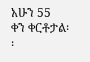አሁን 55
ቀን ቀርቶታል፡፡